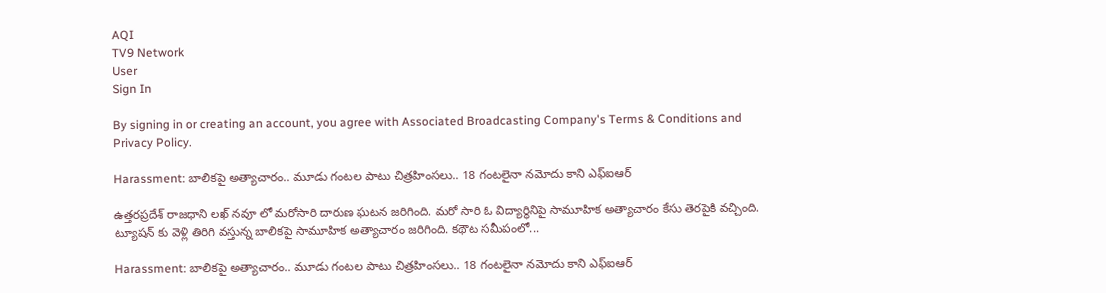AQI
TV9 Network
User
Sign In

By signing in or creating an account, you agree with Associated Broadcasting Company's Terms & Conditions and Privacy Policy.

Harassment: బాలికపై అత్యాచారం.. మూడు గంటల పాటు చిత్రహింసలు.. 18 గంటలైనా నమోదు కాని ఎఫ్ఐఆర్

ఉత్తరప్రదేశ్ రాజధాని లఖ్ నవూ లో మరోసారి దారుణ ఘటన జరిగింది. మరో సారి ఓ విద్యార్థినిపై సామూహిక అత్యాచారం కేసు తెరపైకి వచ్చింది. ట్యూషన్‌ కు వెళ్లి తిరిగి వస్తున్న బాలికపై సామూహిక అత్యాచారం జరిగింది. కథౌట సమీపంలో...

Harassment: బాలికపై అత్యాచారం.. మూడు గంటల పాటు చిత్రహింసలు.. 18 గంటలైనా నమోదు కాని ఎఫ్ఐఆర్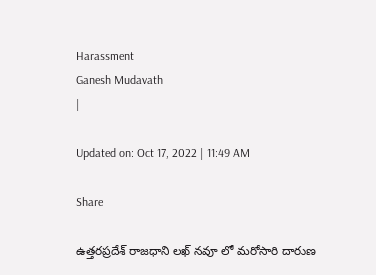Harassment
Ganesh Mudavath
|

Updated on: Oct 17, 2022 | 11:49 AM

Share

ఉత్తరప్రదేశ్ రాజధాని లఖ్ నవూ లో మరోసారి దారుణ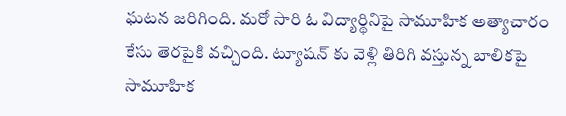ఘటన జరిగింది. మరో సారి ఓ విద్యార్థినిపై సామూహిక అత్యాచారం కేసు తెరపైకి వచ్చింది. ట్యూషన్‌ కు వెళ్లి తిరిగి వస్తున్న బాలికపై సామూహిక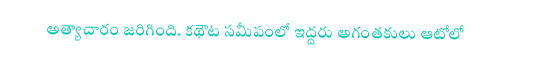అత్యాచారం జరిగింది. కథౌట సమీపంలో ఇద్దరు అగంతకులు ఆటోలో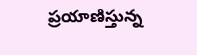ప్రయాణిస్తున్న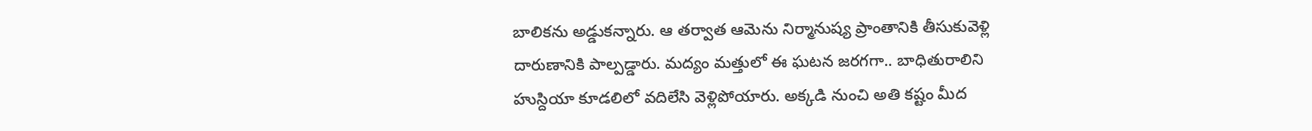బాలికను అడ్డుకన్నారు. ఆ తర్వాత ఆమెను నిర్మానుష్య ప్రాంతానికి తీసుకువెళ్లి దారుణానికి పాల్పడ్డారు. మద్యం మత్తులో ఈ ఘటన జరగగా.. బాధితురాలిని హుస్దియా కూడలిలో వదిలేసి వెళ్లిపోయారు. అక్కడి నుంచి అతి కష్టం మీద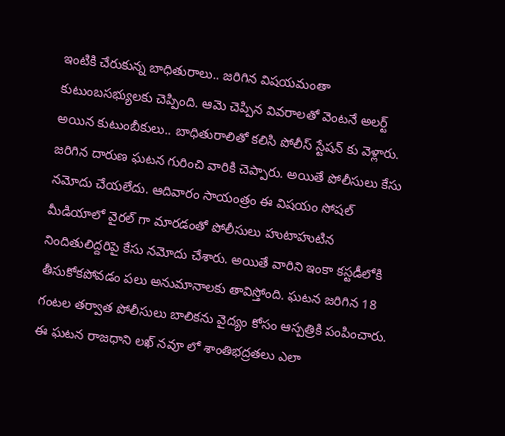ఇంటికి చేరుకున్న బాధితురాలు.. జరిగిన విషయమంతా కుటుంబసభ్యులకు చెప్పింది. ఆమె చెప్పిన వివరాలతో వెంటనే అలర్ట్ అయిన కుటుంబీకులు.. బాధితురాలితో కలిసి పోలీస్ స్టేషన్ కు వెళ్లారు. జరిగిన దారుణ ఘటన గురించి వారికి చెప్పారు. అయితే పోలీసులు కేసు నమోదు చేయలేదు. ఆదివారం సాయంత్రం ఈ విషయం సోషల్ మీడియాలో వైరల్ గా మారడంతో పోలీసులు హుటాహుటిన నిందితులిద్దరిపై కేసు నమోదు చేశారు. అయితే వారిని ఇంకా కస్టడీలోకి తీసుకోకపోవడం పలు అనుమానాలకు తావిస్తోంది. ఘటన జరిగిన 18 గంటల తర్వాత పోలీసులు బాలికను వైద్యం కోసం ఆస్పత్రికి పంపించారు. ఈ ఘటన రాజధాని లఖ్ నవూ లో శాంతిభద్రతలు ఎలా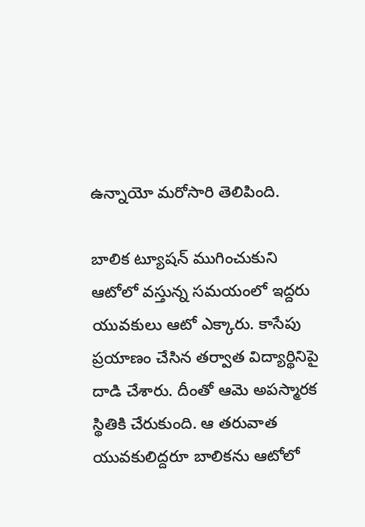ఉన్నాయో మరోసారి తెలిపింది.

బాలిక ట్యూషన్ ముగించుకుని ఆటోలో వస్తున్న సమయంలో ఇద్దరు యువకులు ఆటో ఎక్కారు. కాసేపు ప్రయాణం చేసిన తర్వాత విద్యార్థినిపై దాడి చేశారు. దీంతో ఆమె అపస్మారక స్థితికి చేరుకుంది. ఆ తరువాత యువకులిద్దరూ బాలికను ఆటోలో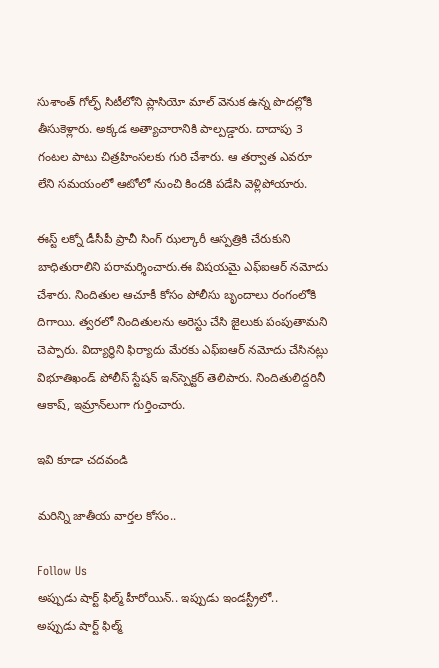సుశాంత్ గోల్ఫ్ సిటీలోని ప్లాసియో మాల్ వెనుక ఉన్న పొదల్లోకి తీసుకెళ్లారు. అక్కడ అత్యాచారానికి పాల్పడ్డారు. దాదాపు 3 గంటల పాటు చిత్రహింసలకు గురి చేశారు. ఆ తర్వాత ఎవరూ లేని సమయంలో ఆటోలో నుంచి కిందకి పడేసి వెళ్లిపోయారు.

ఈస్ట్ లక్నో డీసీపీ ప్రాచీ సింగ్ ఝల్కారీ ఆస్పత్రికి చేరుకుని బాధితురాలిని పరామర్శించారు.ఈ విషయమై ఎఫ్‌ఐఆర్ నమోదు చేశారు. నిందితుల ఆచూకీ కోసం పోలీసు బృందాలు రంగంలోకి దిగాయి. త్వరలో నిందితులను అరెస్టు చేసి జైలుకు పంపుతామని చెప్పారు. విద్యార్థిని ఫిర్యాదు మేరకు ఎఫ్‌ఐఆర్‌ నమోదు చేసినట్లు విభూతిఖండ్‌ పోలీస్‌ స్టేషన్‌ ఇన్‌స్పెక్టర్‌ తెలిపారు. నిందితులిద్దరినీ ఆకాష్, ఇమ్రాన్‌లుగా గుర్తించారు.

ఇవి కూడా చదవండి

మరిన్ని జాతీయ వార్తల కోసం..

Follow Us
అప్పుడు షార్ట్ ఫిల్మ్ హీరోయిన్.. ఇప్పుడు ఇండస్ట్రీలో..
అప్పుడు షార్ట్ ఫిల్మ్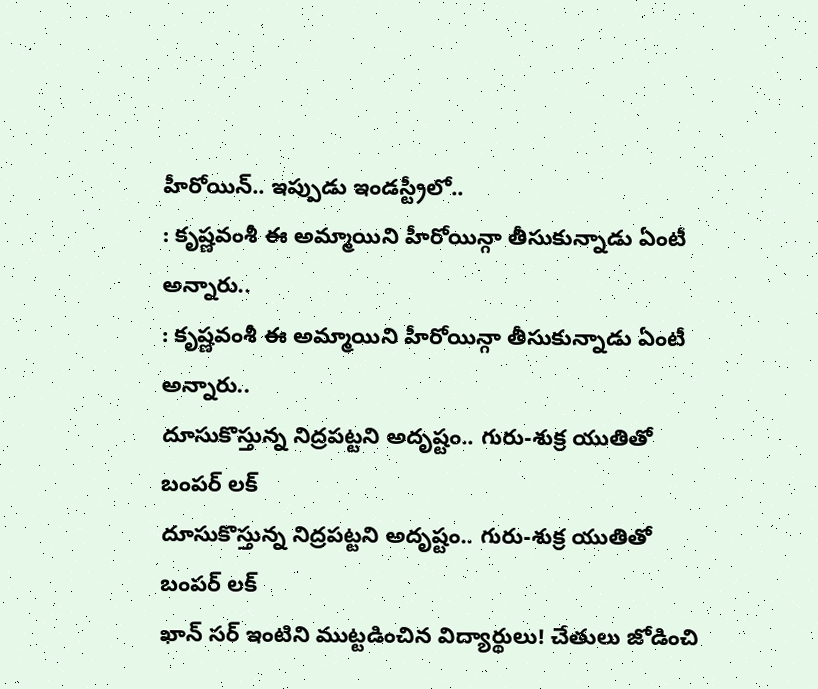హీరోయిన్.. ఇప్పుడు ఇండస్ట్రీలో..
: కృష్ణవంశీ ఈ అమ్మాయిని హీరోయిన్గా తీసుకున్నాడు ఏంటీ అన్నారు..
: కృష్ణవంశీ ఈ అమ్మాయిని హీరోయిన్గా తీసుకున్నాడు ఏంటీ అన్నారు..
దూసుకొస్తున్న నిద్రపట్టని అదృష్టం.. గురు-శుక్ర యుతితో బంపర్ లక్
దూసుకొస్తున్న నిద్రపట్టని అదృష్టం.. గురు-శుక్ర యుతితో బంపర్ లక్
ఖాన్ సర్ ఇంటిని ముట్టడించిన విద్యార్థులు! చేతులు జోడించి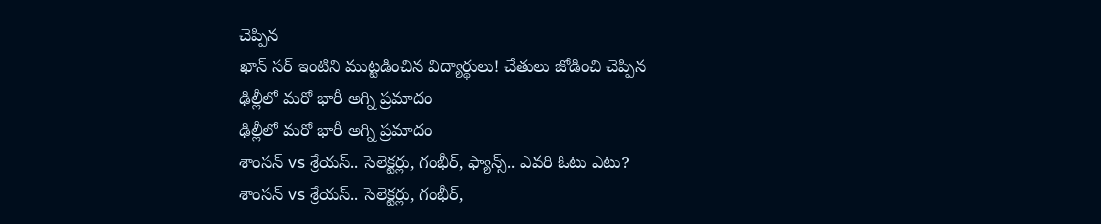చెప్పిన
ఖాన్ సర్ ఇంటిని ముట్టడించిన విద్యార్థులు! చేతులు జోడించి చెప్పిన
ఢిల్లీలో మరో భారీ అగ్ని ప్రమాదం
ఢిల్లీలో మరో భారీ అగ్ని ప్రమాదం
శాంసన్ vs శ్రేయస్.. సెలెక్టర్లు, గంభీర్, ఫ్యాన్స్.. ఎవరి ఓటు ఎటు?
శాంసన్ vs శ్రేయస్.. సెలెక్టర్లు, గంభీర్,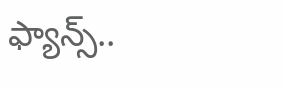ఫ్యాన్స్..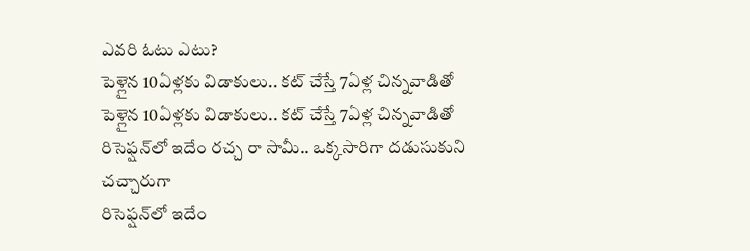ఎవరి ఓటు ఎటు?
పెళ్లైన 10ఏళ్లకు విడాకులు.. కట్ చేస్తే 7ఏళ్ల చిన్నవాడితో
పెళ్లైన 10ఏళ్లకు విడాకులు.. కట్ చేస్తే 7ఏళ్ల చిన్నవాడితో
రిసెఫ్షన్‌లో ఇదేం రచ్చ రా సామీ.. ఒక్కసారిగా దడుసుకుని చచ్చారుగా
రిసెఫ్షన్‌లో ఇదేం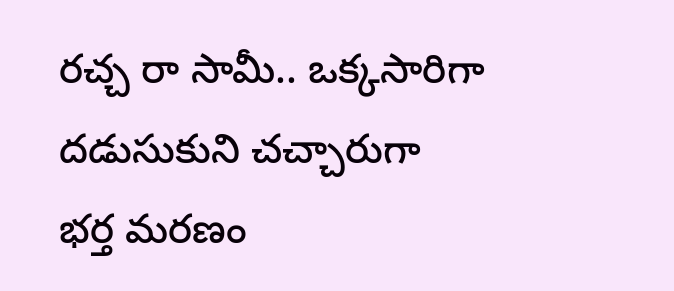రచ్చ రా సామీ.. ఒక్కసారిగా దడుసుకుని చచ్చారుగా
భర్త మరణం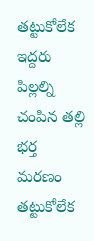తట్టుకోలేక ఇద్దరు పిల్లల్ని చంపిన తల్లి
భర్త మరణం తట్టుకోలేక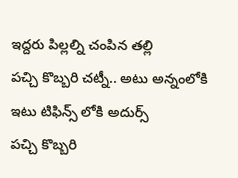ఇద్దరు పిల్లల్ని చంపిన తల్లి
పచ్చి కొబ్బరి చట్నీ.. అటు అన్నంలోకి ఇటు టిఫిన్స్ లోకి అదుర్స్
పచ్చి కొబ్బరి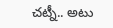చట్నీ.. అటు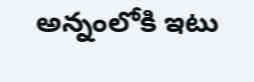అన్నంలోకి ఇటు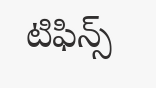టిఫిన్స్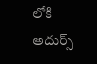లోకి అదుర్స్